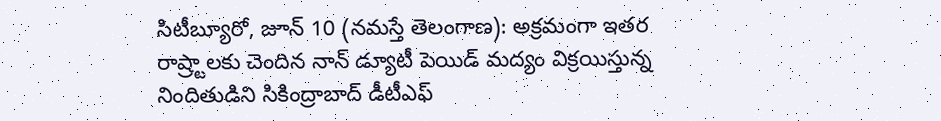సిటీబ్యూరో, జూన్ 10 (నమస్తే తెలంగాణ): అక్రమంగా ఇతర రాష్ర్టాలకు చెందిన నాన్ డ్యూటీ పెయిడ్ మద్యం విక్రయిస్తున్న నిందితుడిని సికింద్రాబాద్ డీటీఎఫ్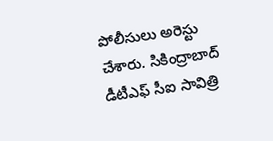పోలీసులు అరెస్టు చేశారు. సికింద్రాబాద్ డీటీఎఫ్ సీఐ సావిత్రి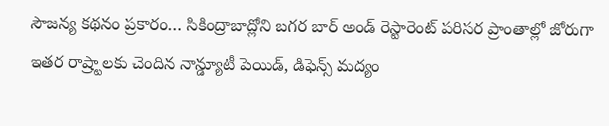సౌజన్య కథనం ప్రకారం… సికింద్రాబాద్లోని బగర బార్ అండ్ రెస్టారెంట్ పరిసర ప్రాంతాల్లో జోరుగా ఇతర రాష్ర్టాలకు చెందిన నాన్డ్యూటీ పెయిడ్, డిఫెన్స్ మద్యం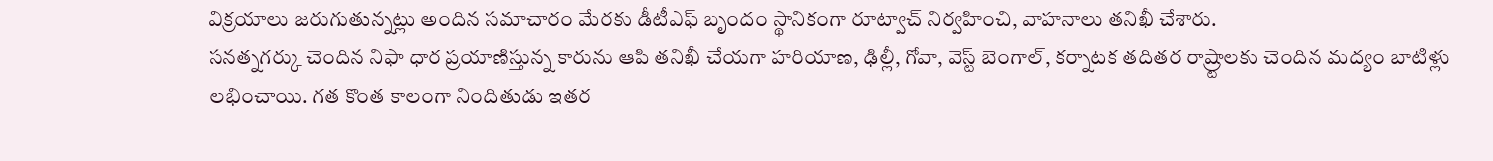విక్రయాలు జరుగుతున్నట్లు అందిన సమాచారం మేరకు డీటీఎఫ్ బృందం స్థానికంగా రూట్వాచ్ నిర్వహించి, వాహనాలు తనిఖీ చేశారు.
సనత్నగర్కు చెందిన నిఫా ధార ప్రయాణిస్తున్న కారును ఆపి తనిఖీ చేయగా హరియాణ, ఢిల్లీ, గోవా, వెస్ట్ బెంగాల్, కర్నాటక తదితర రాష్ర్టాలకు చెందిన మద్యం బాటిళ్లు లభించాయి. గత కొంత కాలంగా నిందితుడు ఇతర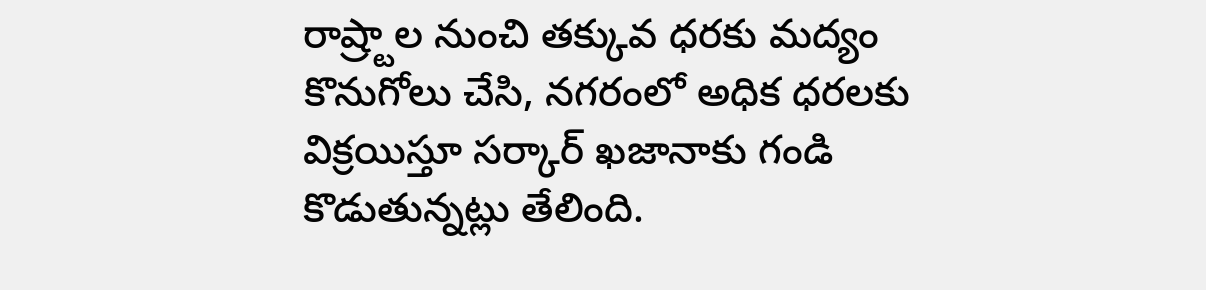రాష్ర్టాల నుంచి తక్కువ ధరకు మద్యం కొనుగోలు చేసి, నగరంలో అధిక ధరలకు విక్రయిస్తూ సర్కార్ ఖజానాకు గండి కొడుతున్నట్లు తేలింది.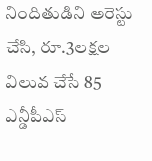నిందితుడిని అరెస్టు చేసి, రూ.3లక్షల విలువ చేసే 85 ఎన్డీపీఎస్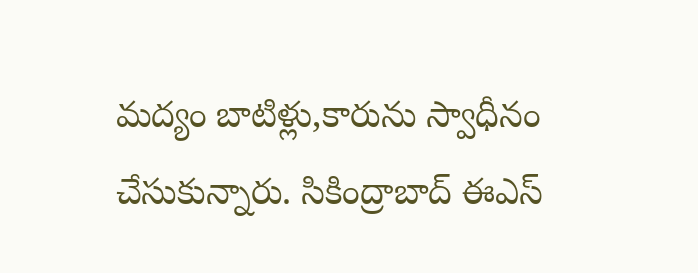మద్యం బాటిళ్లు,కారును స్వాధీనం చేసుకున్నారు. సికింద్రాబాద్ ఈఎస్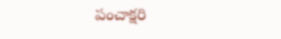పంచాక్షరి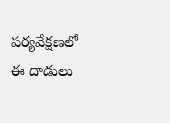పర్యవేక్షణలో ఈ దాడులు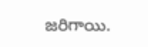జరిగాయి.